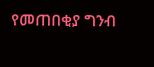የመጠበቂያ ግንብ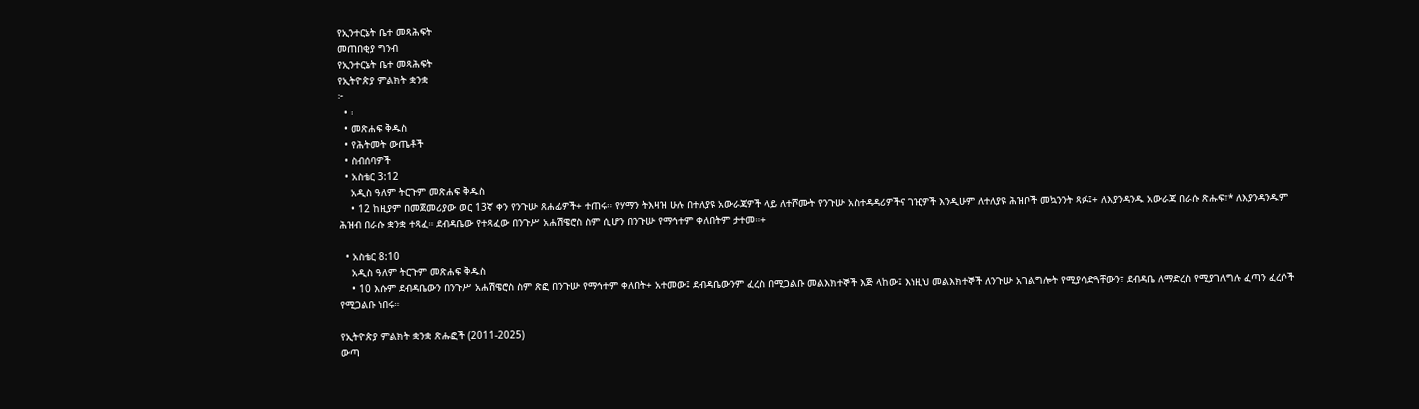የኢንተርኔት ቤተ መጻሕፍት
መጠበቂያ ግንብ
የኢንተርኔት ቤተ መጻሕፍት
የኢትዮጵያ ምልክት ቋንቋ
፦
  • ፡
  • መጽሐፍ ቅዱስ
  • የሕትመት ውጤቶች
  • ስብሰባዎች
  • አስቴር 3:12
    አዲስ ዓለም ትርጉም መጽሐፍ ቅዱስ
    • 12 ከዚያም በመጀመሪያው ወር 13ኛ ቀን የንጉሡ ጸሐፊዎች+ ተጠሩ። የሃማን ትእዛዝ ሁሉ በተለያዩ አውራጃዎች ላይ ለተሾሙት የንጉሡ አስተዳዳሪዎችና ገዢዎች እንዲሁም ለተለያዩ ሕዝቦች መኳንንት ጻፉ፤+ ለእያንዳንዱ አውራጃ በራሱ ጽሑፍ፣* ለእያንዳንዱም ሕዝብ በራሱ ቋንቋ ተጻፈ። ደብዳቤው የተጻፈው በንጉሥ አሐሽዌሮስ ስም ሲሆን በንጉሡ የማኅተም ቀለበትም ታተመ።+

  • አስቴር 8:10
    አዲስ ዓለም ትርጉም መጽሐፍ ቅዱስ
    • 10 እሱም ደብዳቤውን በንጉሥ አሐሽዌሮስ ስም ጽፎ በንጉሡ የማኅተም ቀለበት+ አተመው፤ ደብዳቤውንም ፈረስ በሚጋልቡ መልእክተኞች እጅ ላከው፤ እነዚህ መልእክተኞች ለንጉሡ አገልግሎት የሚያሳድጓቸውን፣ ደብዳቤ ለማድረስ የሚያገለግሉ ፈጣን ፈረሶች የሚጋልቡ ነበሩ።

የኢትዮጵያ ምልክት ቋንቋ ጽሑፎች (2011-2025)
ውጣ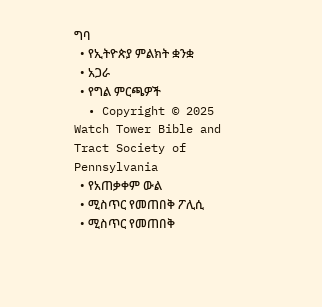ግባ
  • የኢትዮጵያ ምልክት ቋንቋ
  • አጋራ
  • የግል ምርጫዎች
  • Copyright © 2025 Watch Tower Bible and Tract Society of Pennsylvania
  • የአጠቃቀም ውል
  • ሚስጥር የመጠበቅ ፖሊሲ
  • ሚስጥር የመጠበቅ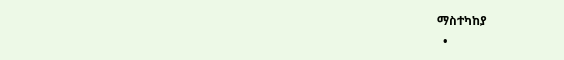ማስተካከያ
  •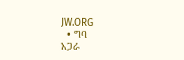JW.ORG
  • ግባ
አጋራ